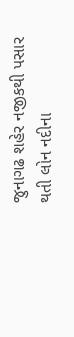જુનાગઢ શહેર નજીકથી પસાર થતી લોન નદીના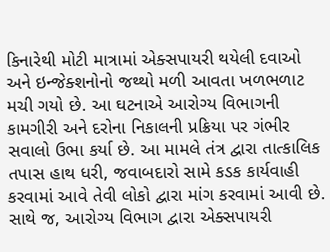કિનારેથી મોટી માત્રામાં એક્સપાયરી થયેલી દવાઓ અને ઇન્જેક્શનોનો જથ્થો મળી આવતા ખળભળાટ મચી ગયો છે. આ ઘટનાએ આરોગ્ય વિભાગની કામગીરી અને દરોના નિકાલની પ્રક્રિયા પર ગંભીર સવાલો ઉભા કર્યા છે. આ મામલે તંત્ર દ્વારા તાત્કાલિક તપાસ હાથ ધરી, જવાબદારો સામે કડક કાર્યવાહી કરવામાં આવે તેવી લોકો દ્વારા માંગ કરવામાં આવી છે. સાથે જ, આરોગ્ય વિભાગ દ્વારા એક્સપાયરી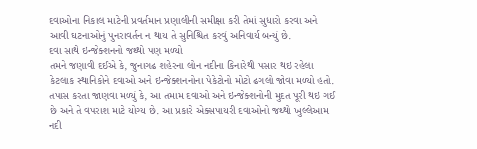દવાઓના નિકાલ માટેની પ્રવર્તમાન પ્રણાલીની સમીક્ષા કરી તેમાં સુધારો કરવા અને આવી ઘટનાઓનું પુનરાવર્તન ન થાય તે સુનિશ્ચિત કરવું અનિવાર્ય બન્યું છે.
દવા સાથે ઇન્જેક્શનનો જથ્થો પણ મળ્યો
તમને જણાવી દઈએ કે, જુનાગઢ શહેરના લોન નદીના કિનારેથી પસાર થઇ રહેલા કેટલાક સ્થાનિકોને દવાઓ અને ઇન્જેક્શનનોના પેકેટોનો મોટો ઢગલો જોવા મળ્યો હતો. તપાસ કરતા જાણવા મળ્યું કે, આ તમામ દવાઓ અને ઇન્જેક્શનોની મુદત પૂરી થઇ ગઈ છે અને તે વપરાશ માટે યોગ્ય છે. આ પ્રકારે એક્સપાયરી દવાઓનો જથ્થો ખુલ્લેઆમ નદી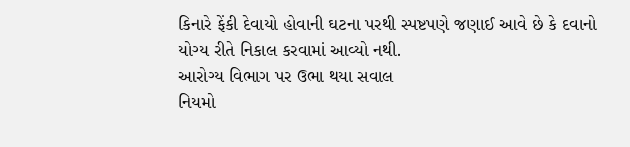કિનારે ફેંકી દેવાયો હોવાની ઘટના પરથી સ્પષ્ટપણે જણાઈ આવે છે કે દવાનો યોગ્ય રીતે નિકાલ કરવામાં આવ્યો નથી.
આરોગ્ય વિભાગ પર ઉભા થયા સવાલ
નિયમો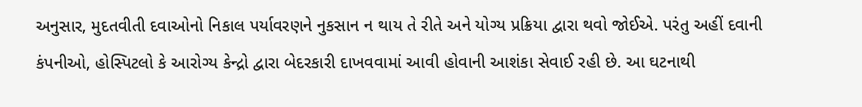અનુસાર, મુદતવીતી દવાઓનો નિકાલ પર્યાવરણને નુકસાન ન થાય તે રીતે અને યોગ્ય પ્રક્રિયા દ્વારા થવો જોઈએ. પરંતુ અહીં દવાની કંપનીઓ, હોસ્પિટલો કે આરોગ્ય કેન્દ્રો દ્વારા બેદરકારી દાખવવામાં આવી હોવાની આશંકા સેવાઈ રહી છે. આ ઘટનાથી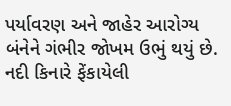પર્યાવરણ અને જાહેર આરોગ્ય બંનેને ગંભીર જોખમ ઉભું થયું છે. નદી કિનારે ફેંકાયેલી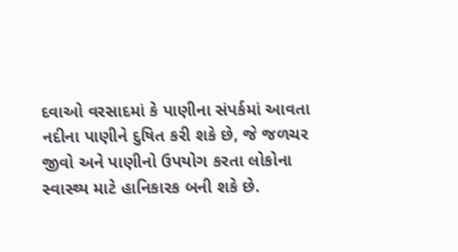દવાઓ વરસાદમાં કે પાણીના સંપર્કમાં આવતા નદીના પાણીને દુષિત કરી શકે છે, જે જળચર જીવો અને પાણીનો ઉપયોગ કરતા લોકોના સ્વાસ્થ્ય માટે હાનિકારક બની શકે છે.